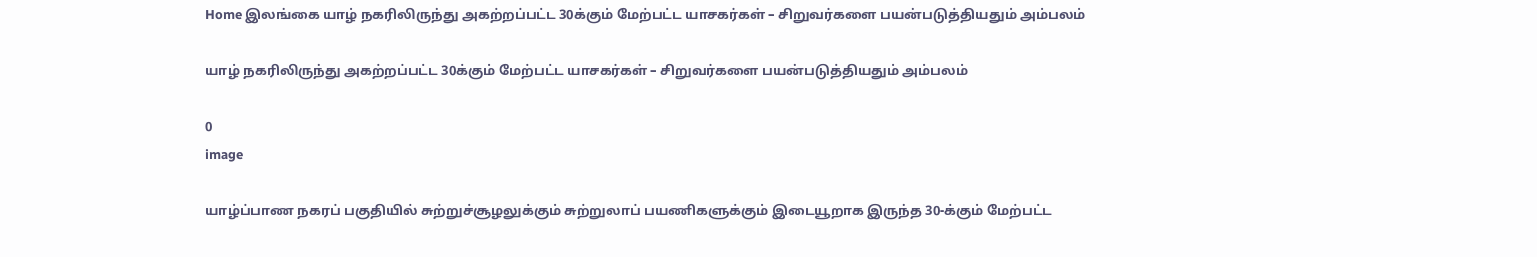Home இலங்கை யாழ் நகரிலிருந்து அகற்றப்பட்ட 30க்கும் மேற்பட்ட யாசகர்கள் – சிறுவர்களை பயன்படுத்தியதும் அம்பலம்

யாழ் நகரிலிருந்து அகற்றப்பட்ட 30க்கும் மேற்பட்ட யாசகர்கள் – சிறுவர்களை பயன்படுத்தியதும் அம்பலம்

0
image

யாழ்ப்பாண நகரப் பகுதியில் சுற்றுச்சூழலுக்கும் சுற்றுலாப் பயணிகளுக்கும் இடையூறாக இருந்த 30-க்கும் மேற்பட்ட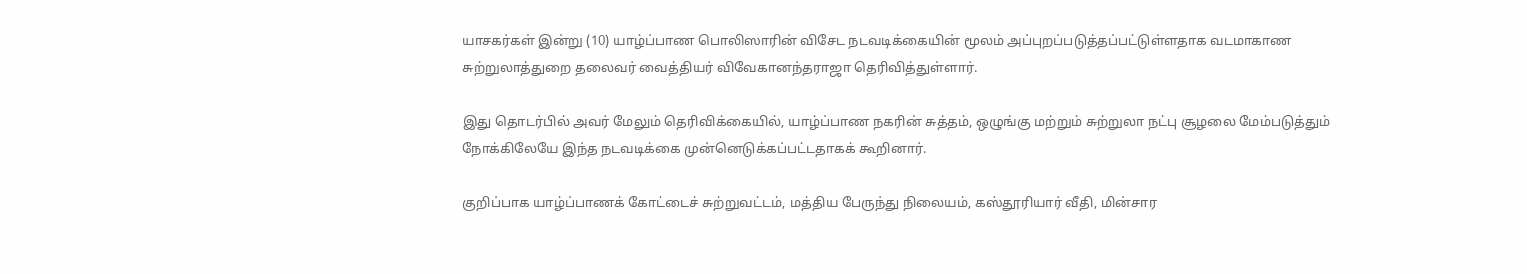யாசகர்கள் இன்று (10) யாழ்ப்பாண பொலிஸாரின் விசேட நடவடிக்கையின் மூலம் அப்புறப்படுத்தப்பட்டுள்ளதாக வடமாகாண சுற்றுலாத்துறை தலைவர் வைத்தியர் விவேகானந்தராஜா தெரிவித்துள்ளார்.

இது தொடர்பில் அவர் மேலும் தெரிவிக்கையில், யாழ்ப்பாண நகரின் சுத்தம், ஒழுங்கு மற்றும் சுற்றுலா நட்பு சூழலை மேம்படுத்தும் நோக்கிலேயே இந்த நடவடிக்கை முன்னெடுக்கப்பட்டதாகக் கூறினார்.

குறிப்பாக யாழ்ப்பாணக் கோட்டைச் சுற்றுவட்டம், மத்திய பேருந்து நிலையம், கஸ்தூரியார் வீதி, மின்சார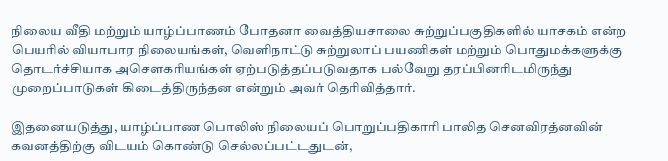நிலைய வீதி மற்றும் யாழ்ப்பாணம் போதனா வைத்தியசாலை சுற்றுப்பகுதிகளில் யாசகம் என்ற பெயரில் வியாபார நிலையங்கள், வெளிநாட்டு சுற்றுலாப் பயணிகள் மற்றும் பொதுமக்களுக்கு தொடர்ச்சியாக அசௌகரியங்கள் ஏற்படுத்தப்படுவதாக பல்வேறு தரப்பினரிடமிருந்து முறைப்பாடுகள் கிடைத்திருந்தன என்றும் அவர் தெரிவித்தார்.

இதனையடுத்து, யாழ்ப்பாண பொலிஸ் நிலையப் பொறுப்பதிகாரி பாலித செனவிரத்னவின் கவனத்திற்கு விடயம் கொண்டு செல்லப்பட்டதுடன்,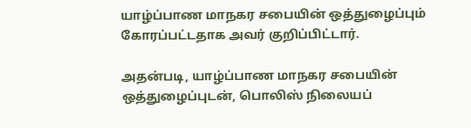யாழ்ப்பாண மாநகர சபையின் ஒத்துழைப்பும் கோரப்பட்டதாக அவர் குறிப்பிட்டார்.

அதன்படி, யாழ்ப்பாண மாநகர சபையின் ஒத்துழைப்புடன், பொலிஸ் நிலையப்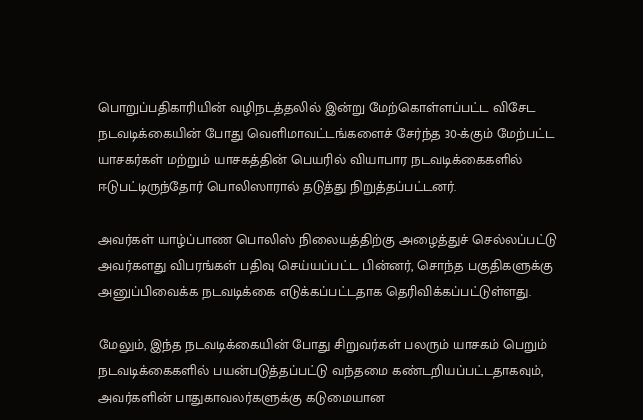பொறுப்பதிகாரியின் வழிநடத்தலில் இன்று மேற்கொள்ளப்பட்ட விசேட நடவடிக்கையின் போது வெளிமாவட்டங்களைச் சேர்ந்த 30-க்கும் மேற்பட்ட யாசகர்கள் மற்றும் யாசகத்தின் பெயரில் வியாபார நடவடிக்கைகளில் ஈடுபட்டிருந்தோர் பொலிஸாரால் தடுத்து நிறுத்தப்பட்டனர்.

அவர்கள் யாழ்ப்பாண பொலிஸ் நிலையத்திற்கு அழைத்துச் செல்லப்பட்டு அவர்களது விபரங்கள் பதிவு செய்யப்பட்ட பின்னர், சொந்த பகுதிகளுக்கு அனுப்பிவைக்க நடவடிக்கை எடுக்கப்பட்டதாக தெரிவிக்கப்பட்டுள்ளது.

மேலும், இந்த நடவடிக்கையின் போது சிறுவர்கள் பலரும் யாசகம் பெறும் நடவடிக்கைகளில் பயன்படுத்தப்பட்டு வந்தமை கண்டறியப்பட்டதாகவும், அவர்களின் பாதுகாவலர்களுக்கு கடுமையான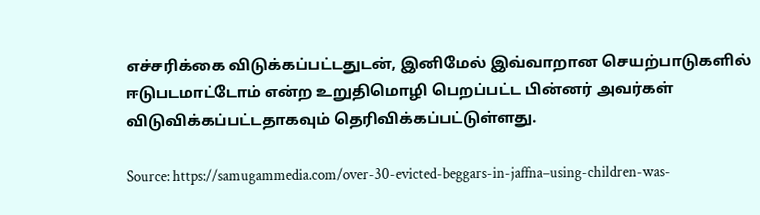எச்சரிக்கை விடுக்கப்பட்டதுடன், இனிமேல் இவ்வாறான செயற்பாடுகளில் ஈடுபடமாட்டோம் என்ற உறுதிமொழி பெறப்பட்ட பின்னர் அவர்கள் விடுவிக்கப்பட்டதாகவும் தெரிவிக்கப்பட்டுள்ளது.

Source: https://samugammedia.com/over-30-evicted-beggars-in-jaffna–using-children-was-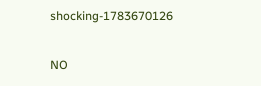shocking-1783670126

NO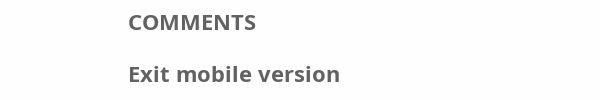COMMENTS

Exit mobile version